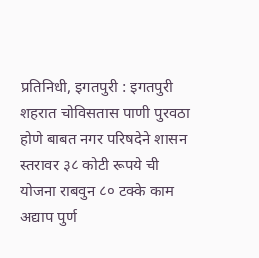प्रतिनिधी, इगतपुरी : इगतपुरी शहरात चोविसतास पाणी पुरवठा होणे बाबत नगर परिषदेने शासन स्तरावर ३८ कोटी रूपये ची योजना राबवुन ८० टक्के काम अद्याप पुर्ण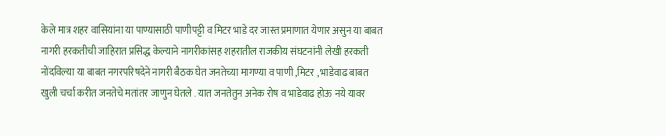केले मात्र शहर वासियांना या पाण्यासाठी पाणीपट्टी व मिटर भाडे दर जास्त प्रमाणात येणार असुन या बाबत नागरी हरकतीची जाहिरात प्रसिद्ध केल्याने नागरीकांसह शहरातील राजकीय संघटनांनी लेखी हरकती नोंदविल्या या बाबत नगरपरिषदेने नागरी बैठक घेत जनतेच्या मागण्या व पाणी ,मिटर , भाडेवाढ बाबत खुली चर्चा करीत जनतेचे मतांतर जाणुन घेतले . यात जनतेतुन अनेक रोष व भाडेवाढ होऊ नये यावर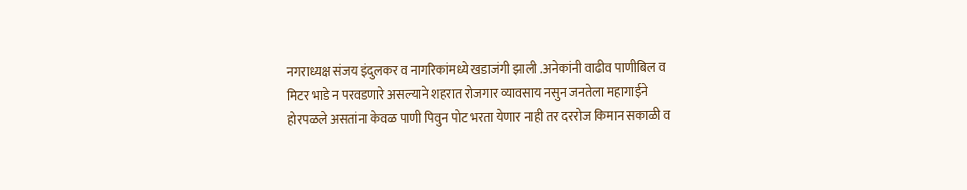नगराध्यक्ष संजय इंदुलकर व नागरिकांमध्ये खडाजंगी झाली .अनेकांनी वाढीव पाणीबिल व मिटर भाडे न परवडणारे असल्याने शहरात रोजगार व्यावसाय नसुन जनतेला महागाईने होरपळले असतांना केवळ पाणी पिवुन पोट भरता येणार नाही तर दररोज किमान सकाळी व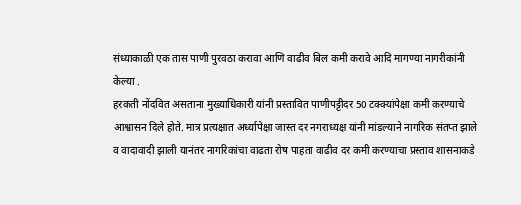संध्याकाळी एक तास पाणी पुरवठा करावा आणि वाढीव बिल कमी करावे आदि मागण्या नागरीकांनी केल्या .
हरकती नोंदवित असताना मुख्याधिकारी यांनी प्रस्तावित पाणीपट्टीदर 50 टक्क्यांपेक्षा कमी करण्याचे आश्वासन दिले होते. मात्र प्रत्यक्षात अर्ध्यापेक्षा जास्त दर नगराध्यक्ष यांनी मांडल्याने नागरिक संतप्त झाले व वादावादी झाली यानंतर नागरिकांचा वाढता रोष पाहता वाढीव दर कमी करण्याचा प्रस्ताव शासनाकडे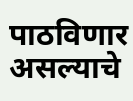पाठविणार असल्याचे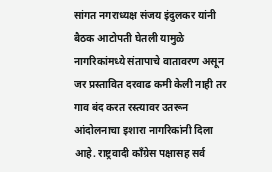सांगत नगराध्यक्ष संजय इंदुलकर यांनी बैठक आटोपती घेतली यामुळे नागरिकांमध्ये संतापाचे वातावरण असून जर प्रस्तावित दरवाढ कमी केली नाही तर गाव बंद करत रस्त्यावर उतरून आंदोलनाचा इशारा नागरिकांनी दिला आहे. राष्ट्रवादी काँग्रेस पक्षासह सर्व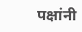पक्षांनी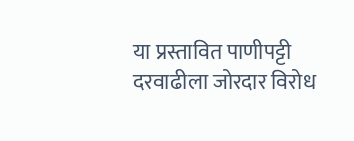या प्रस्तावित पाणीपट्टी दरवाढीला जोरदार विरोध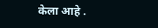केला आहे .